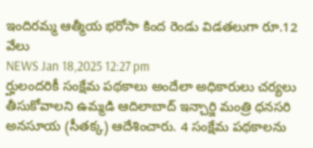ఇందిరమ్మ ఆత్మీయ భరోసా కింద రెండు విడతలుగా రూ.12 వేలు
NEWS Jan 18,2025 12:27 pm
ర్హులందరికీ సంక్షేమ పథకాలు అందేలా అధికారులు చర్యలు తీసుకోవాలని ఉమ్మడి ఆదిలాబాద్ ఇన్చార్జి మంత్రి ధనసరి అనసూయ (సీతక్క) ఆదేశించారు. 4 సంక్షేమ పథకాలను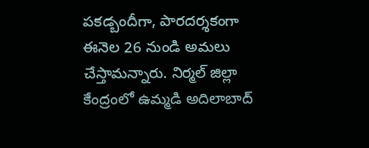పకడ్బందీగా, పారదర్శకంగా ఈనెల 26 నుండి అమలు చేస్తామన్నారు. నిర్మల్ జిల్లా కేంద్రంలో ఉమ్మడి అదిలాబాద్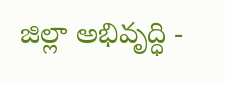జిల్లా అభివృద్ధి -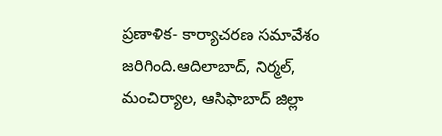ప్రణాళిక- కార్యాచరణ సమావేశం జరిగింది.ఆదిలాబాద్, నిర్మల్, మంచిర్యాల, ఆసిఫాబాద్ జిల్లా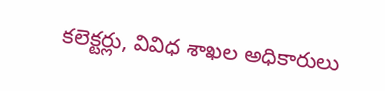కలెక్టర్లు, వివిధ శాఖల అధికారులు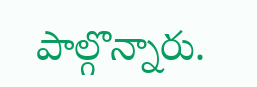పాల్గొన్నారు.